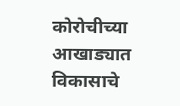कोरोचीच्या आखाड्यात विकासाचे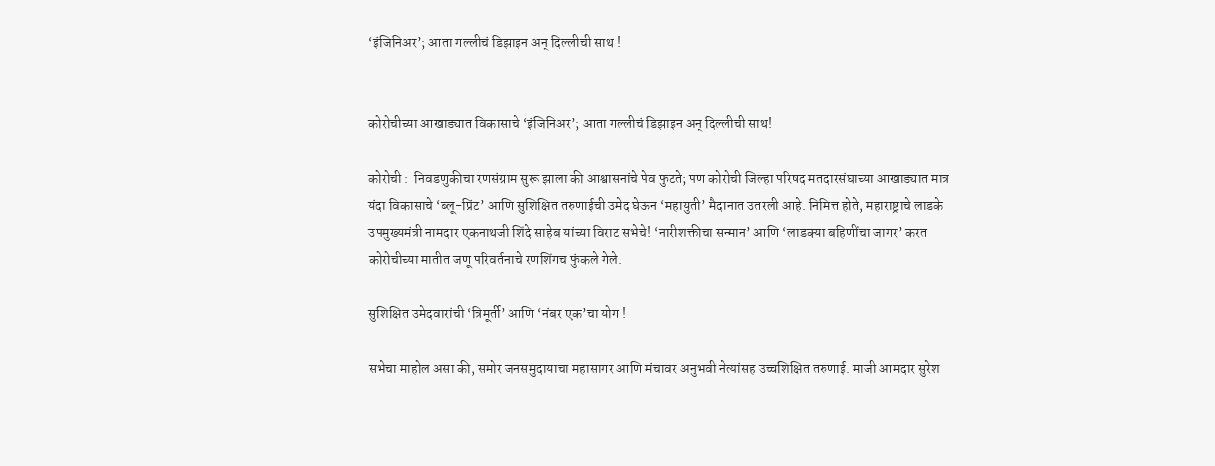‘इंजिनिअर’; आता गल्लीचं डिझाइन अन् दिल्लीची साथ !


कोरोचीच्या आखाड्यात विकासाचे ‘इंजिनिअर’; आता गल्लीचं डिझाइन अन् दिल्लीची साथ!

कोरोची :  निवडणुकीचा रणसंग्राम सुरू झाला की आश्वासनांचे पेव फुटते; पण कोरोची जिल्हा परिषद मतदारसंघाच्या आखाड्यात मात्र यंदा विकासाचे ‘ब्लू-प्रिंट’ आणि सुशिक्षित तरुणाईची उमेद घेऊन ‘महायुती’ मैदानात उतरली आहे. निमित्त होते, महाराष्ट्राचे लाडके उपमुख्यमंत्री नामदार एकनाथजी शिंदे साहेब यांच्या विराट सभेचे! ‘नारीशक्तीचा सन्मान’ आणि ‘लाडक्या बहिणींचा जागर’ करत कोरोचीच्या मातीत जणू परिवर्तनाचे रणशिंगच फुंकले गेले.

सुशिक्षित उमेदवारांची ‘त्रिमूर्ती’ आणि ‘नंबर एक’चा योग !

सभेचा माहोल असा की, समोर जनसमुदायाचा महासागर आणि मंचावर अनुभवी नेत्यांसह उच्चशिक्षित तरुणाई. माजी आमदार सुरेश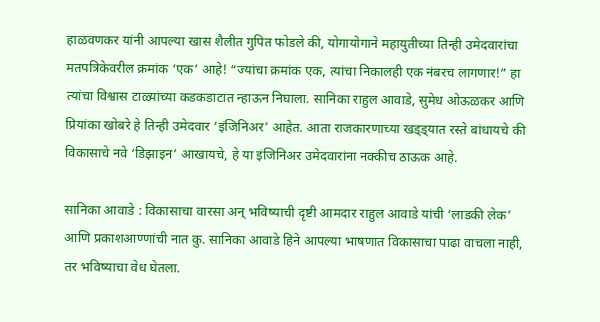हाळवणकर यांनी आपल्या खास शैलीत गुपित फोडले की, योगायोगाने महायुतीच्या तिन्ही उमेदवारांचा मतपत्रिकेवरील क्रमांक ‘एक’ आहे! “ज्यांचा क्रमांक एक, त्यांचा निकालही एक नंबरच लागणार!” हा त्यांचा विश्वास टाळ्यांच्या कडकडाटात न्हाऊन निघाला. सानिका राहुल आवाडे, सुमेध ओऊळकर आणि प्रियांका खोबरे हे तिन्ही उमेदवार ‘इंजिनिअर’ आहेत. आता राजकारणाच्या खड्ड्यात रस्ते बांधायचे की विकासाचे नवे ‘डिझाइन’ आखायचे, हे या इंजिनिअर उमेदवारांना नक्कीच ठाऊक आहे.

सानिका आवाडे : विकासाचा वारसा अन् भविष्याची दृष्टी आमदार राहुल आवाडे यांची ‘लाडकी लेक’ आणि प्रकाशआण्णांची नात कु. सानिका आवाडे हिने आपल्या भाषणात विकासाचा पाढा वाचला नाही, तर भविष्याचा वेध घेतला.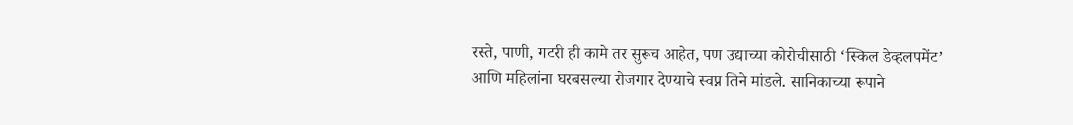रस्ते, पाणी, गटरी ही कामे तर सुरूच आहेत, पण उद्याच्या कोरोचीसाठी ‘स्किल डेव्हलपमेंट’ आणि महिलांना घरबसल्या रोजगार देण्याचे स्वप्न तिने मांडले. सानिकाच्या रूपाने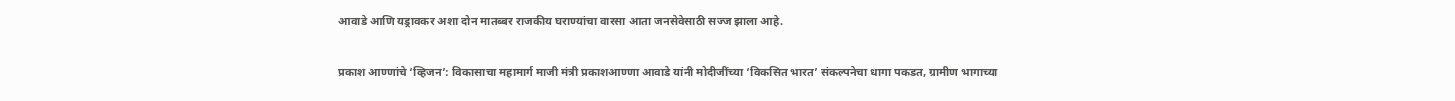आवाडे आणि यड्रावकर अशा दोन मातब्बर राजकीय घराण्यांचा वारसा आता जनसेवेसाठी सज्ज झाला आहे.

प्रकाश आण्णांचे ‘व्हिजन’: विकासाचा महामार्ग माजी मंत्री प्रकाशआण्णा आवाडे यांनी मोदीजींच्या ‘विकसित भारत’ संकल्पनेचा धागा पकडत, ग्रामीण भागाच्या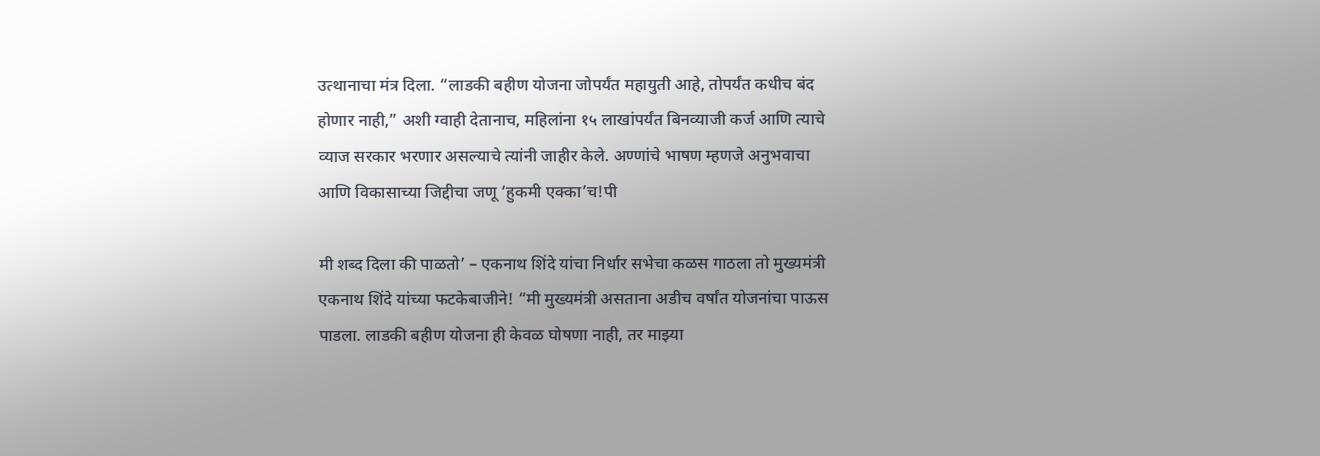उत्थानाचा मंत्र दिला. “लाडकी बहीण योजना जोपर्यंत महायुती आहे, तोपर्यंत कधीच बंद होणार नाही,” अशी ग्वाही देतानाच, महिलांना १५ लाखांपर्यंत बिनव्याजी कर्ज आणि त्याचे व्याज सरकार भरणार असल्याचे त्यांनी जाहीर केले. अण्णांचे भाषण म्हणजे अनुभवाचा आणि विकासाच्या जिद्दीचा जणू ‘हुकमी एक्का’च!पी

मी शब्द दिला की पाळतो’ – एकनाथ शिंदे यांचा निर्धार सभेचा कळस गाठला तो मुख्यमंत्री एकनाथ शिंदे यांच्या फटकेबाजीने! “मी मुख्यमंत्री असताना अडीच वर्षांत योजनांचा पाऊस पाडला. लाडकी बहीण योजना ही केवळ घोषणा नाही, तर माझ्या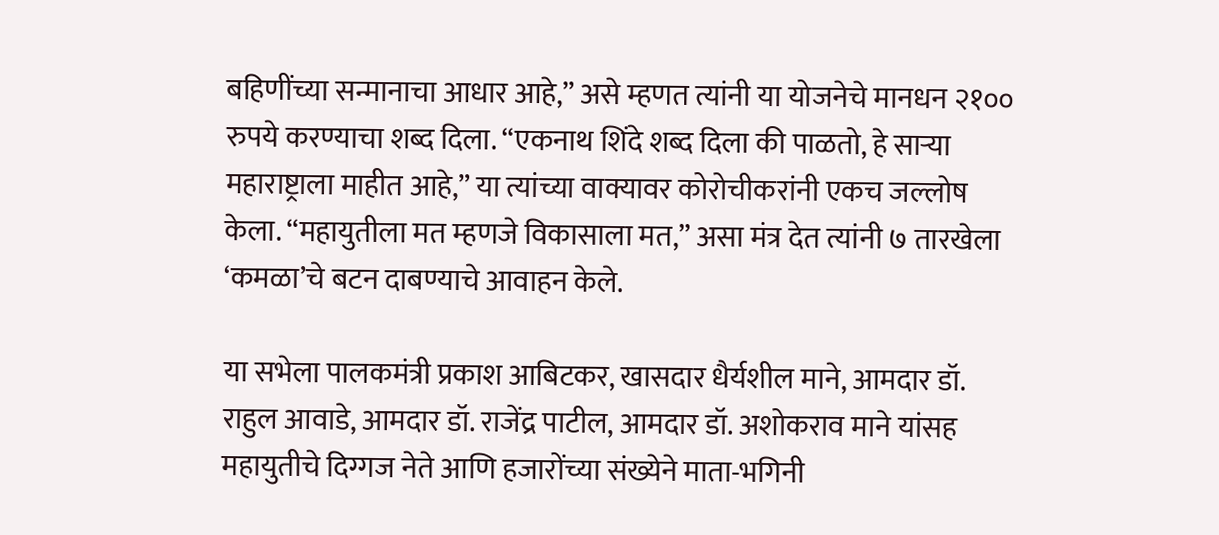बहिणींच्या सन्मानाचा आधार आहे,” असे म्हणत त्यांनी या योजनेचे मानधन २१०० रुपये करण्याचा शब्द दिला. “एकनाथ शिंदे शब्द दिला की पाळतो, हे साऱ्या महाराष्ट्राला माहीत आहे,” या त्यांच्या वाक्यावर कोरोचीकरांनी एकच जल्लोष केला. “महायुतीला मत म्हणजे विकासाला मत,” असा मंत्र देत त्यांनी ७ तारखेला ‘कमळा’चे बटन दाबण्याचे आवाहन केले.

या सभेला पालकमंत्री प्रकाश आबिटकर, खासदार धैर्यशील माने, आमदार डॉ. राहुल आवाडे, आमदार डॉ. राजेंद्र पाटील, आमदार डॉ. अशोकराव माने यांसह महायुतीचे दिग्गज नेते आणि हजारोंच्या संख्येने माता-भगिनी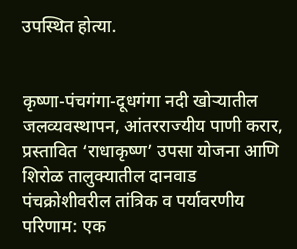उपस्थित होत्या.


कृष्णा-पंचगंगा-दूधगंगा नदी खोऱ्यातील जलव्यवस्थापन, आंतरराज्यीय पाणी करार, प्रस्तावित ‘राधाकृष्ण’ उपसा योजना आणि शिरोळ तालुक्यातील दानवाड पंचक्रोशीवरील तांत्रिक व पर्यावरणीय परिणाम: एक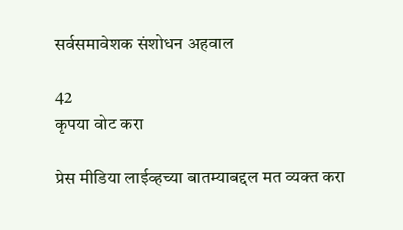सर्वसमावेशक संशोधन अहवाल

42
कृपया वोट करा

प्रेस मीडिया लाईव्हच्या बातम्याबद्दल मत व्यक्त करा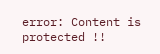error: Content is protected !!